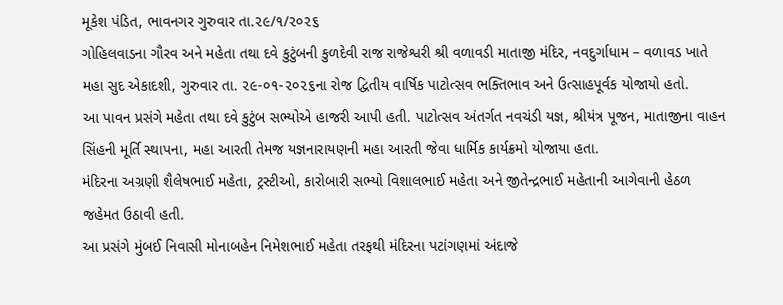મૂકેશ પંડિત, ભાવનગર ગુરુવાર તા.૨૯/૧/૨૦૨૬
ગોહિલવાડના ગૌરવ અને મહેતા તથા દવે કુટુંબની કુળદેવી રાજ રાજેશ્વરી શ્રી વળાવડી માતાજી મંદિર, નવદુર્ગાધામ – વળાવડ ખાતે મહા સુદ એકાદશી, ગુરુવાર તા. ૨૯-૦૧-૨૦૨૬ના રોજ દ્વિતીય વાર્ષિક પાટોત્સવ ભક્તિભાવ અને ઉત્સાહપૂર્વક યોજાયો હતો.
આ પાવન પ્રસંગે મહેતા તથા દવે કુટુંબ સભ્યોએ હાજરી આપી હતી. પાટોત્સવ અંતર્ગત નવચંડી યજ્ઞ, શ્રીયંત્ર પૂજન, માતાજીના વાહન સિંહની મૂર્તિ સ્થાપના, મહા આરતી તેમજ યજ્ઞનારાયણની મહા આરતી જેવા ધાર્મિક કાર્યક્રમો યોજાયા હતા.
મંદિરના અગ્રણી શૈલેષભાઈ મહેતા, ટ્રસ્ટીઓ, કારોબારી સભ્યો વિશાલભાઈ મહેતા અને જીતેન્દ્રભાઈ મહેતાની આગેવાની હેઠળ જહેમત ઉઠાવી હતી.
આ પ્રસંગે મુંબઈ નિવાસી મોનાબહેન નિમેશભાઈ મહેતા તરફથી મંદિરના પટાંગણમાં અંદાજે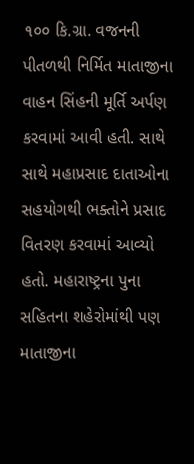૧૦૦ કિ.ગ્રા. વજનની પીતળથી નિર્મિત માતાજીના વાહન સિંહની મૂર્તિ અર્પણ કરવામાં આવી હતી. સાથે સાથે મહાપ્રસાદ દાતાઓના સહયોગથી ભક્તોને પ્રસાદ વિતરણ કરવામાં આવ્યો હતો. મહારાષ્ટ્રના પુના સહિતના શહેરોમાંથી પણ માતાજીના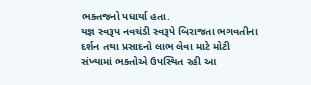ભક્તજનો પધાર્યા હતા.
યજ્ઞ સ્વરૂપ નવચંડી સ્વરૂપે બિરાજતા ભગવતીના દર્શન તથા પ્રસાદનો લાભ લેવા માટે મોટી સંખ્યામાં ભક્તોએ ઉપસ્થિત રહી આ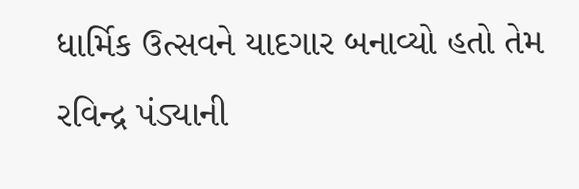ધાર્મિક ઉત્સવને યાદગાર બનાવ્યો હતો તેમ રવિન્દ્ર પંડ્યાની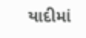યાદીમાં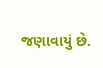જણાવાયું છે.